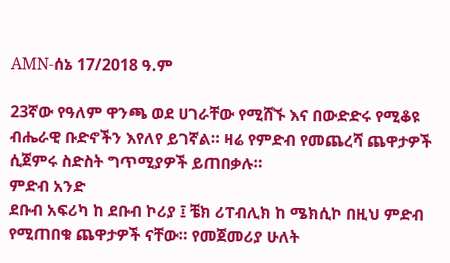AMN-ሰኔ 17/2018 ዓ.ም

23ኛው የዓለም ዋንጫ ወደ ሀገራቸው የሚሸኙ እና በውድድሩ የሚቆዩ ብሔራዊ ቡድኖችን እየለየ ይገኛል። ዛሬ የምድብ የመጨረሻ ጨዋታዎች ሲጀምሩ ስድስት ግጥሚያዎች ይጠበቃሉ።
ምድብ አንድ
ደቡብ አፍሪካ ከ ደቡብ ኮሪያ ፤ ቼክ ሪፐብሊክ ከ ሜክሲኮ በዚህ ምድብ የሚጠበቁ ጨዋታዎች ናቸው። የመጀመሪያ ሁለት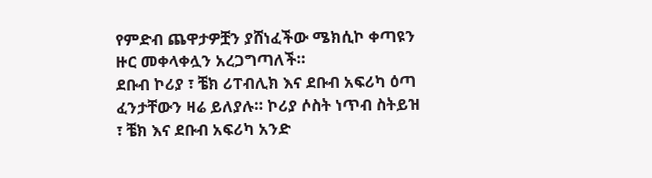የምድብ ጨዋታዎቿን ያሸነፈችው ሜክሲኮ ቀጣዩን ዙር መቀላቀሏን አረጋግጣለች።
ደቡብ ኮሪያ ፣ ቼክ ሪፐብሊክ እና ደቡብ አፍሪካ ዕጣ ፈንታቸውን ዛሬ ይለያሉ። ኮሪያ ሶስት ነጥብ ስትይዝ ፣ ቼክ እና ደቡብ አፍሪካ አንድ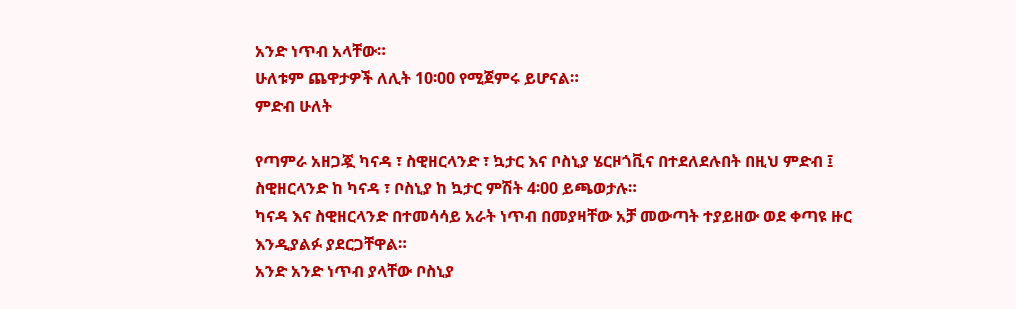አንድ ነጥብ አላቸው።
ሁለቱም ጨዋታዎች ለሊት 10፡00 የሚጀምሩ ይሆናል።
ምድብ ሁለት

የጣምራ አዘጋጇ ካናዳ ፣ ስዊዘርላንድ ፣ ኳታር እና ቦስኒያ ሄርዞጎቪና በተደለደሉበት በዚህ ምድብ ፤ ስዊዘርላንድ ከ ካናዳ ፣ ቦስኒያ ከ ኳታር ምሽት 4፡00 ይጫወታሉ።
ካናዳ እና ስዊዘርላንድ በተመሳሳይ አራት ነጥብ በመያዛቸው አቻ መውጣት ተያይዘው ወደ ቀጣዩ ዙር እንዲያልፉ ያደርጋቸዋል።
አንድ አንድ ነጥብ ያላቸው ቦስኒያ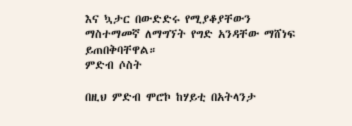እና ኳታር በውድድሩ የሚያቆያቸውን ማስተማመኛ ለማግኘት የግድ አንዳቸው ማሸነፍ ይጠበቅባቸዋል።
ምድብ ሶስት

በዚህ ምድብ ሞሮኮ ከሃይቲ በአትላንታ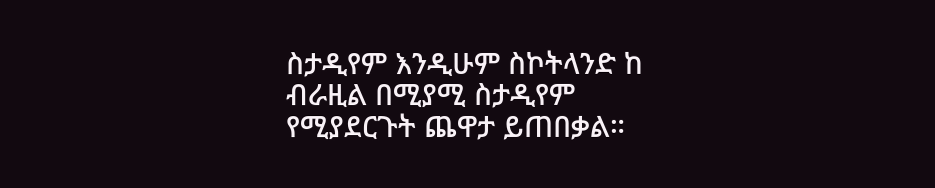ስታዲየም እንዲሁም ስኮትላንድ ከ ብራዚል በሚያሚ ስታዲየም የሚያደርጉት ጨዋታ ይጠበቃል።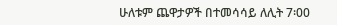ሁለቱም ጨዋታዎች በተመሳሳይ ለሊት 7፡00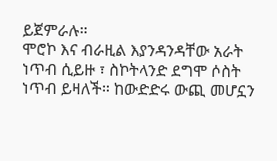ይጀምራሉ።
ሞሮኮ እና ብራዚል እያንዳንዳቸው አራት ነጥብ ሲይዙ ፣ ስኮትላንድ ደግሞ ሶስት ነጥብ ይዛለች። ከውድድሩ ውጪ መሆኗን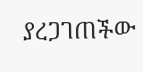ያረጋገጠችው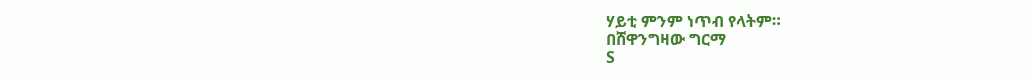ሃይቲ ምንም ነጥብ የላትም።
በሸዋንግዛው ግርማ
S